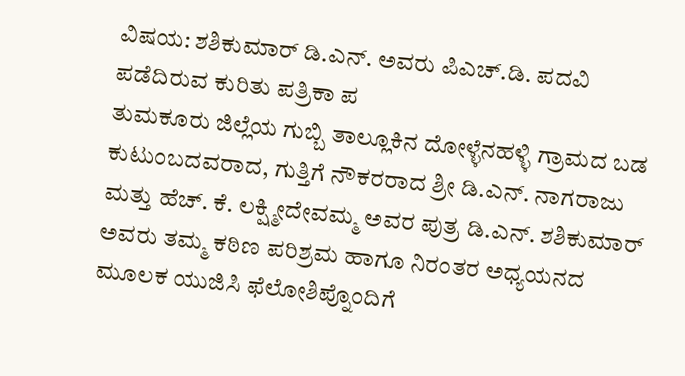ವಿಷಯ: ಶಶಿಕುಮಾರ್ ಡಿ.ಎನ್. ಅವರು ಪಿಎಚ್.ಡಿ. ಪದವಿ ಪಡೆದಿರುವ ಕುರಿತು ಪತ್ರಿಕಾ ಪ
ತುಮಕೂರು ಜಿಲ್ಲೆಯ ಗುಬ್ಬಿ ತಾಲ್ಲೂಕಿನ ದೋಳ್ಳೆನಹಳ್ಳಿ ಗ್ರಾಮದ ಬಡ ಕುಟುಂಬದವರಾದ, ಗುತ್ತಿಗೆ ನೌಕರರಾದ ಶ್ರೀ ಡಿ.ಎನ್. ನಾಗರಾಜು ಮತ್ತು ಹೆಚ್. ಕೆ. ಲಕ್ಷ್ಮೀದೇವಮ್ಮ ಅವರ ಪುತ್ರ ಡಿ.ಎನ್. ಶಶಿಕುಮಾರ್ ಅವರು ತಮ್ಮ ಕಠಿಣ ಪರಿಶ್ರಮ ಹಾಗೂ ನಿರಂತರ ಅಧ್ಯಯನದ ಮೂಲಕ ಯುಜಿಸಿ ಫೆಲೋಶಿಪ್ನೊಂದಿಗೆ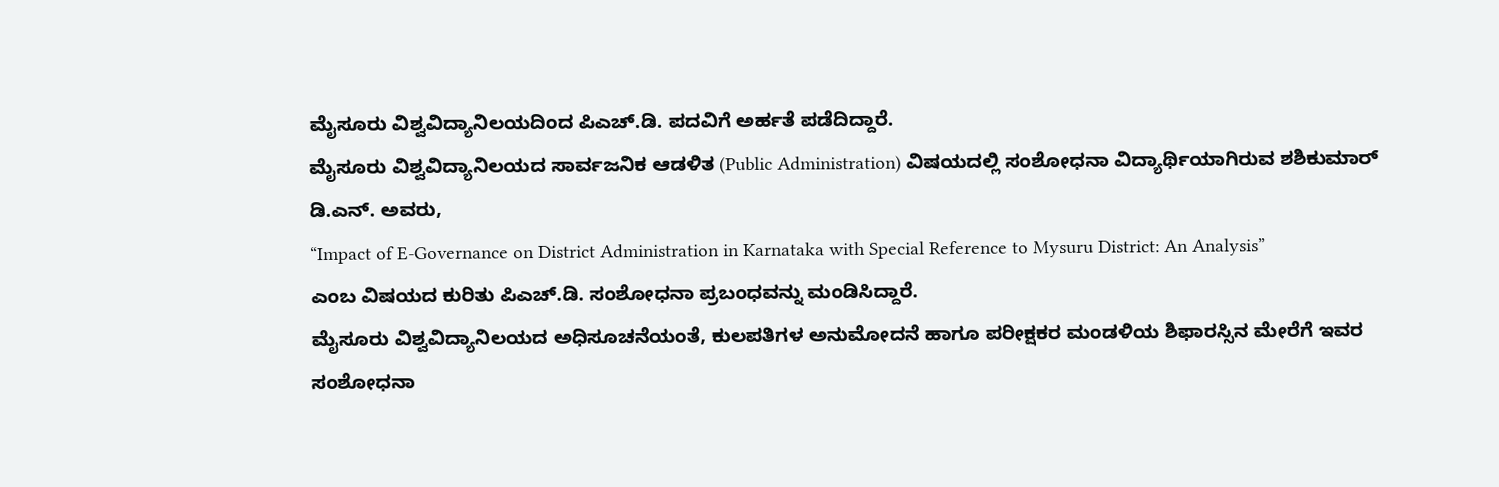ಮೈಸೂರು ವಿಶ್ವವಿದ್ಯಾನಿಲಯದಿಂದ ಪಿಎಚ್.ಡಿ. ಪದವಿಗೆ ಅರ್ಹತೆ ಪಡೆದಿದ್ದಾರೆ.
ಮೈಸೂರು ವಿಶ್ವವಿದ್ಯಾನಿಲಯದ ಸಾರ್ವಜನಿಕ ಆಡಳಿತ (Public Administration) ವಿಷಯದಲ್ಲಿ ಸಂಶೋಧನಾ ವಿದ್ಯಾರ್ಥಿಯಾಗಿರುವ ಶಶಿಕುಮಾರ್ ಡಿ.ಎನ್. ಅವರು,
“Impact of E-Governance on District Administration in Karnataka with Special Reference to Mysuru District: An Analysis”
ಎಂಬ ವಿಷಯದ ಕುರಿತು ಪಿಎಚ್.ಡಿ. ಸಂಶೋಧನಾ ಪ್ರಬಂಧವನ್ನು ಮಂಡಿಸಿದ್ದಾರೆ.
ಮೈಸೂರು ವಿಶ್ವವಿದ್ಯಾನಿಲಯದ ಅಧಿಸೂಚನೆಯಂತೆ, ಕುಲಪತಿಗಳ ಅನುಮೋದನೆ ಹಾಗೂ ಪರೀಕ್ಷಕರ ಮಂಡಳಿಯ ಶಿಫಾರಸ್ಸಿನ ಮೇರೆಗೆ ಇವರ ಸಂಶೋಧನಾ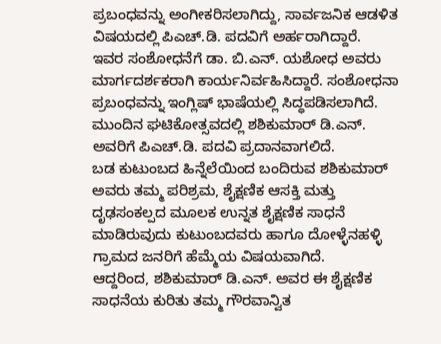ಪ್ರಬಂಧವನ್ನು ಅಂಗೀಕರಿಸಲಾಗಿದ್ದು, ಸಾರ್ವಜನಿಕ ಆಡಳಿತ ವಿಷಯದಲ್ಲಿ ಪಿಎಚ್.ಡಿ. ಪದವಿಗೆ ಅರ್ಹರಾಗಿದ್ದಾರೆ.
ಇವರ ಸಂಶೋಧನೆಗೆ ಡಾ. ಬಿ.ಎನ್. ಯಶೋಧ ಅವರು ಮಾರ್ಗದರ್ಶಕರಾಗಿ ಕಾರ್ಯನಿರ್ವಹಿಸಿದ್ದಾರೆ. ಸಂಶೋಧನಾ ಪ್ರಬಂಧವನ್ನು ಇಂಗ್ಲಿಷ್ ಭಾಷೆಯಲ್ಲಿ ಸಿದ್ಧಪಡಿಸಲಾಗಿದೆ. ಮುಂದಿನ ಘಟಿಕೋತ್ಸವದಲ್ಲಿ ಶಶಿಕುಮಾರ್ ಡಿ.ಎನ್. ಅವರಿಗೆ ಪಿಎಚ್.ಡಿ. ಪದವಿ ಪ್ರದಾನವಾಗಲಿದೆ.
ಬಡ ಕುಟುಂಬದ ಹಿನ್ನೆಲೆಯಿಂದ ಬಂದಿರುವ ಶಶಿಕುಮಾರ್ ಅವರು ತಮ್ಮ ಪರಿಶ್ರಮ, ಶೈಕ್ಷಣಿಕ ಆಸಕ್ತಿ ಮತ್ತು ದೃಢಸಂಕಲ್ಪದ ಮೂಲಕ ಉನ್ನತ ಶೈಕ್ಷಣಿಕ ಸಾಧನೆ ಮಾಡಿರುವುದು ಕುಟುಂಬದವರು ಹಾಗೂ ದೋಳ್ಳೆನಹಳ್ಳಿ ಗ್ರಾಮದ ಜನರಿಗೆ ಹೆಮ್ಮೆಯ ವಿಷಯವಾಗಿದೆ.
ಆದ್ದರಿಂದ, ಶಶಿಕುಮಾರ್ ಡಿ.ಎನ್. ಅವರ ಈ ಶೈಕ್ಷಣಿಕ ಸಾಧನೆಯ ಕುರಿತು ತಮ್ಮ ಗೌರವಾನ್ವಿತ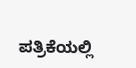ಪತ್ರಿಕೆಯಲ್ಲಿ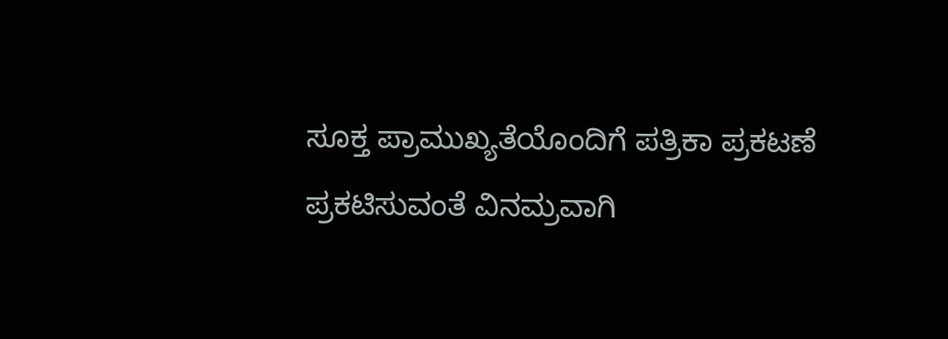ಸೂಕ್ತ ಪ್ರಾಮುಖ್ಯತೆಯೊಂದಿಗೆ ಪತ್ರಿಕಾ ಪ್ರಕಟಣೆ ಪ್ರಕಟಿಸುವಂತೆ ವಿನಮ್ರವಾಗಿ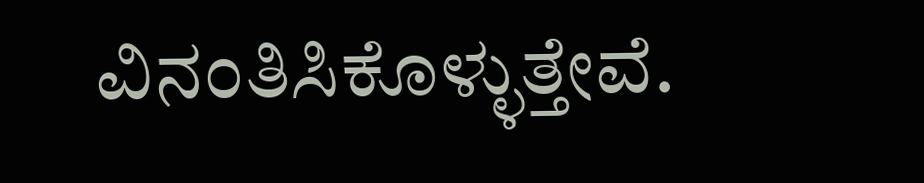ವಿನಂತಿಸಿಕೊಳ್ಳುತ್ತೇವೆ.